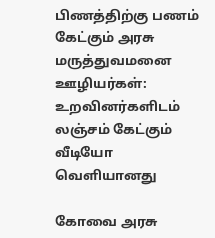பிணத்திற்கு பணம் கேட்கும் அரசு மருத்துவமனை ஊழியர்கள்: உறவினர்களிடம் லஞ்சம் கேட்கும் வீடியோ வெளியானது

கோவை அரசு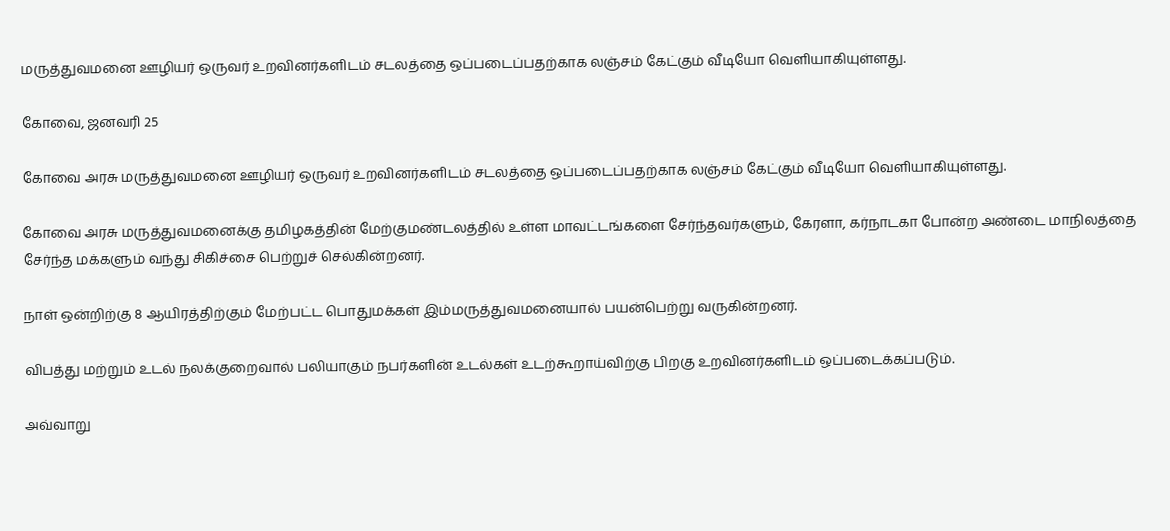மருத்துவமனை ஊழியர் ஒருவர் உறவினர்களிடம் சடலத்தை ஒப்படைப்பதற்காக லஞ்சம் கேட்கும் வீடியோ வெளியாகியுள்ளது.

கோவை, ஜனவரி 25

கோவை அரசு மருத்துவமனை ஊழியர் ஒருவர் உறவினர்களிடம் சடலத்தை ஒப்படைப்பதற்காக லஞ்சம் கேட்கும் வீடியோ வெளியாகியுள்ளது.

கோவை அரசு மருத்துவமனைக்கு தமிழகத்தின் மேற்குமண்டலத்தில் உள்ள மாவட்டங்களை சேர்ந்தவர்களும், கேரளா, கர்நாடகா போன்ற அண்டை மாநிலத்தை சேர்ந்த மக்களும் வந்து சிகிச்சை பெற்றுச் செல்கின்றனர்.

நாள் ஒன்றிற்கு 8 ஆயிரத்திற்கும் மேற்பட்ட பொதுமக்கள் இம்மருத்துவமனையால் பயன்பெற்று வருகின்றனர்.

விபத்து மற்றும் உடல் நலக்குறைவால் பலியாகும் நபர்களின் உடல்கள் உடற்கூறாய்விற்கு பிறகு உறவினர்களிடம் ஒப்படைக்கப்படும்.

அவ்வாறு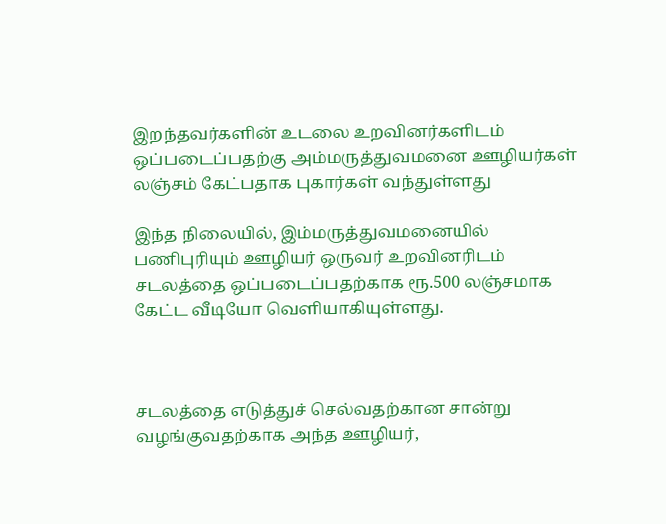இறந்தவர்களின் உடலை உறவினர்களிடம் ஒப்படைப்பதற்கு அம்மருத்துவமனை ஊழியர்கள் லஞ்சம் கேட்பதாக புகார்கள் வந்துள்ளது

இந்த நிலையில், இம்மருத்துவமனையில் பணிபுரியும் ஊழியர் ஒருவர் உறவினரிடம் சடலத்தை ஒப்படைப்பதற்காக ரூ.500 லஞ்சமாக கேட்ட வீடியோ வெளியாகியுள்ளது.



சடலத்தை எடுத்துச் செல்வதற்கான சான்று வழங்குவதற்காக அந்த ஊழியர்,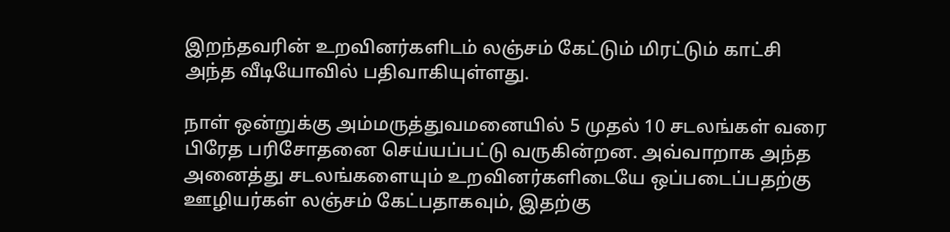இறந்தவரின் உறவினர்களிடம் லஞ்சம் கேட்டும் மிரட்டும் காட்சி அந்த வீடியோவில் பதிவாகியுள்ளது.

நாள் ஒன்றுக்கு அம்மருத்துவமனையில் 5 முதல் 10 சடலங்கள் வரை பிரேத பரிசோதனை செய்யப்பட்டு வருகின்றன. அவ்வாறாக அந்த அனைத்து சடலங்களையும் உறவினர்களிடையே ஒப்படைப்பதற்கு ஊழியர்கள் லஞ்சம் கேட்பதாகவும், இதற்கு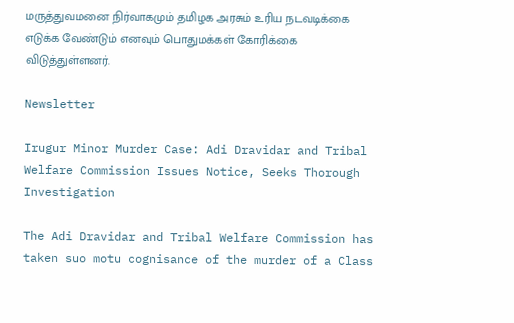மருத்துவமனை நிர்வாகமும் தமிழக அரசும் உரிய நடவடிக்கை எடுக்க வேண்டும் எனவும் பொதுமக்கள் கோரிக்கை விடுத்துள்ளனர்.

Newsletter

Irugur Minor Murder Case: Adi Dravidar and Tribal Welfare Commission Issues Notice, Seeks Thorough Investigation

The Adi Dravidar and Tribal Welfare Commission has taken suo motu cognisance of the murder of a Class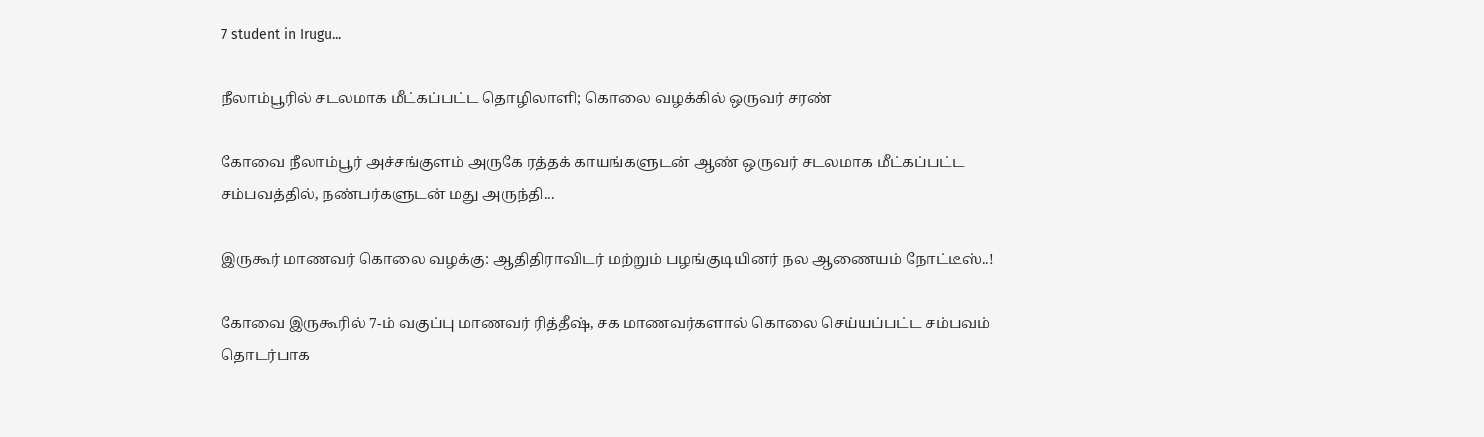7 student in Irugu...

நீலாம்பூரில் சடலமாக மீட்கப்பட்ட தொழிலாளி; கொலை வழக்கில் ஒருவர் சரண்

கோவை நீலாம்பூர் அச்சங்குளம் அருகே ரத்தக் காயங்களுடன் ஆண் ஒருவர் சடலமாக மீட்கப்பட்ட சம்பவத்தில், நண்பர்களுடன் மது அருந்தி...

இருகூர் மாணவர் கொலை வழக்கு: ஆதிதிராவிடர் மற்றும் பழங்குடியினர் நல ஆணையம் நோட்டீஸ்..!

கோவை இருகூரில் 7-ம் வகுப்பு மாணவர் ரித்தீஷ், சக மாணவர்களால் கொலை செய்யப்பட்ட சம்பவம் தொடர்பாக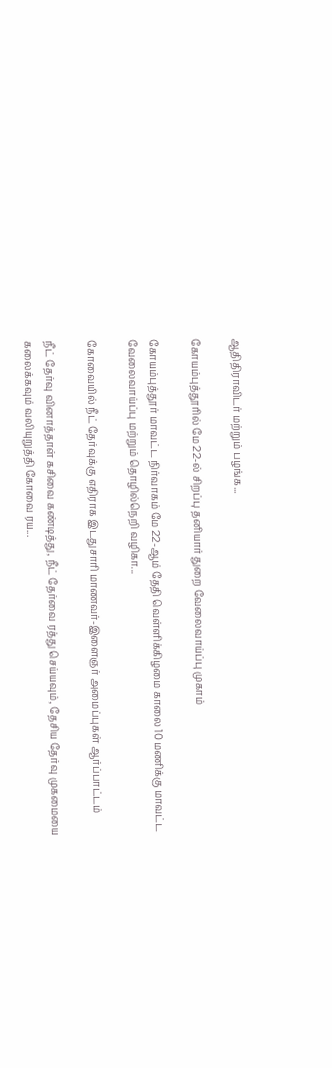ஆதிதிராவிடர் மற்றும் பழங்க...

கோயம்புத்தூரில் மே 22-ல் சிறப்பு தனியார் துறை வேலைவாய்ப்பு முகாம்

கோயம்புத்தூர் மாவட்ட நிர்வாகம் மே 22-ஆம் தேதி வெள்ளிக்கிழமை காலை 10 மணிக்கு மாவட்ட வேலைவாய்ப்பு மற்றும் தொழில்நெறி வழிகா...

கோவையில் நீட் தேர்வுக்கு எதிராக இடதுசாரி மாணவர்-இளைஞர் அமைப்புகள் ஆர்ப்பாட்டம்

நீட் தேர்வு வினாத்தாள் கசிவை கண்டித்து, நீட் தேர்வை ரத்து செய்யவும், தேசிய தேர்வு முகமையை கலைக்கவும் வலியுறுத்தி கோவை ரய...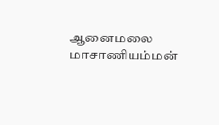ஆனைமலை மாசாணியம்மன்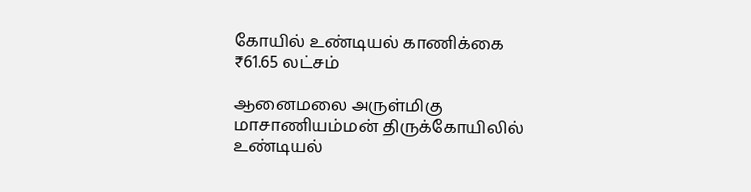கோயில் உண்டியல் காணிக்கை  ₹61.65 லட்சம்

ஆனைமலை அருள்மிகு மாசாணியம்மன் திருக்கோயிலில் உண்டியல்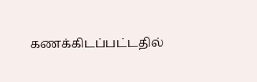கணக்கிடப்பட்டதில்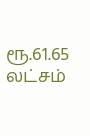ரூ.61.65 லட்சம்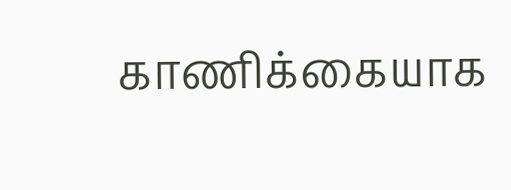காணிக்கையாக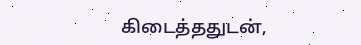கிடைத்ததுடன்,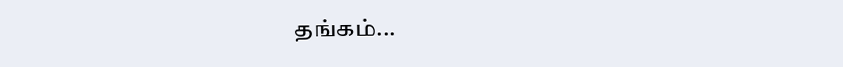தங்கம்...